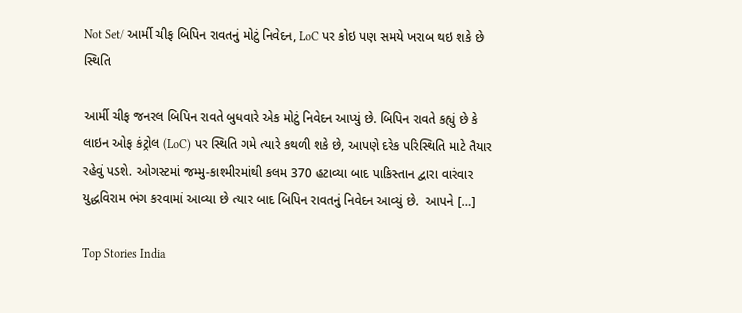Not Set/ આર્મી ચીફ બિપિન રાવતનું મોટું નિવેદન, LoC પર કોઇ પણ સમયે ખરાબ થઇ શકે છે સ્થિતિ

આર્મી ચીફ જનરલ બિપિન રાવતે બુધવારે એક મોટું નિવેદન આપ્યું છે. બિપિન રાવતે કહ્યું છે કે લાઇન ઓફ કંટ્રોલ (LoC) પર સ્થિતિ ગમે ત્યારે કથળી શકે છે, આપણે દરેક પરિસ્થિતિ માટે તૈયાર રહેવું પડશે. ઓગસ્ટમાં જમ્મુ-કાશ્મીરમાંથી કલમ 370 હટાવ્યા બાદ પાકિસ્તાન દ્વારા વારંવાર યુદ્ધવિરામ ભંગ કરવામાં આવ્યા છે ત્યાર બાદ બિપિન રાવતનું નિવેદન આવ્યું છે.  આપને […]

Top Stories India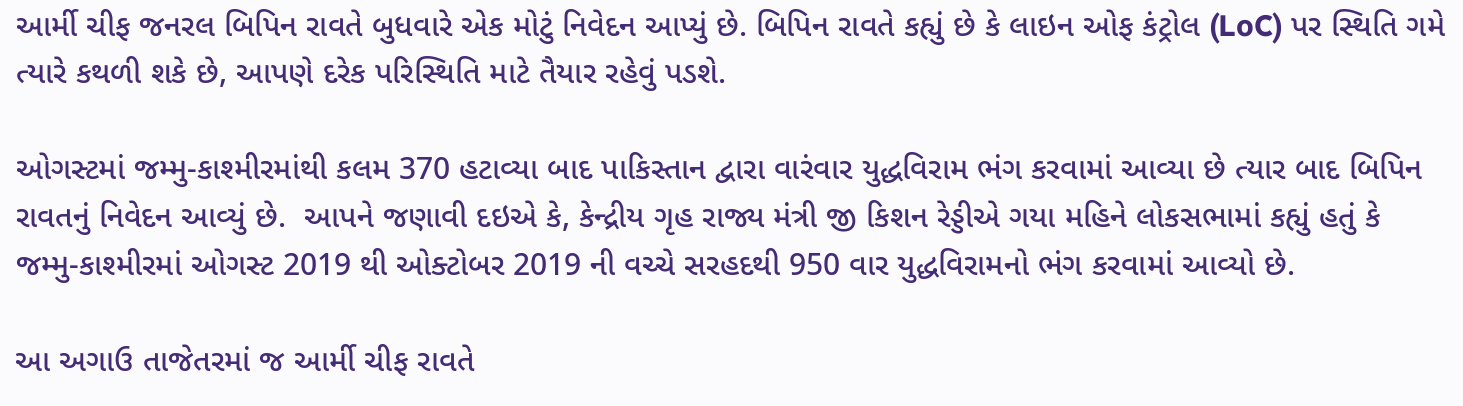આર્મી ચીફ જનરલ બિપિન રાવતે બુધવારે એક મોટું નિવેદન આપ્યું છે. બિપિન રાવતે કહ્યું છે કે લાઇન ઓફ કંટ્રોલ (LoC) પર સ્થિતિ ગમે ત્યારે કથળી શકે છે, આપણે દરેક પરિસ્થિતિ માટે તૈયાર રહેવું પડશે.

ઓગસ્ટમાં જમ્મુ-કાશ્મીરમાંથી કલમ 370 હટાવ્યા બાદ પાકિસ્તાન દ્વારા વારંવાર યુદ્ધવિરામ ભંગ કરવામાં આવ્યા છે ત્યાર બાદ બિપિન રાવતનું નિવેદન આવ્યું છે.  આપને જણાવી દઇએ કે, કેન્દ્રીય ગૃહ રાજ્ય મંત્રી જી કિશન રેડ્ડીએ ગયા મહિને લોકસભામાં કહ્યું હતું કે જમ્મુ-કાશ્મીરમાં ઓગસ્ટ 2019 થી ઓક્ટોબર 2019 ની વચ્ચે સરહદથી 950 વાર યુદ્ધવિરામનો ભંગ કરવામાં આવ્યો છે.

આ અગાઉ તાજેતરમાં જ આર્મી ચીફ રાવતે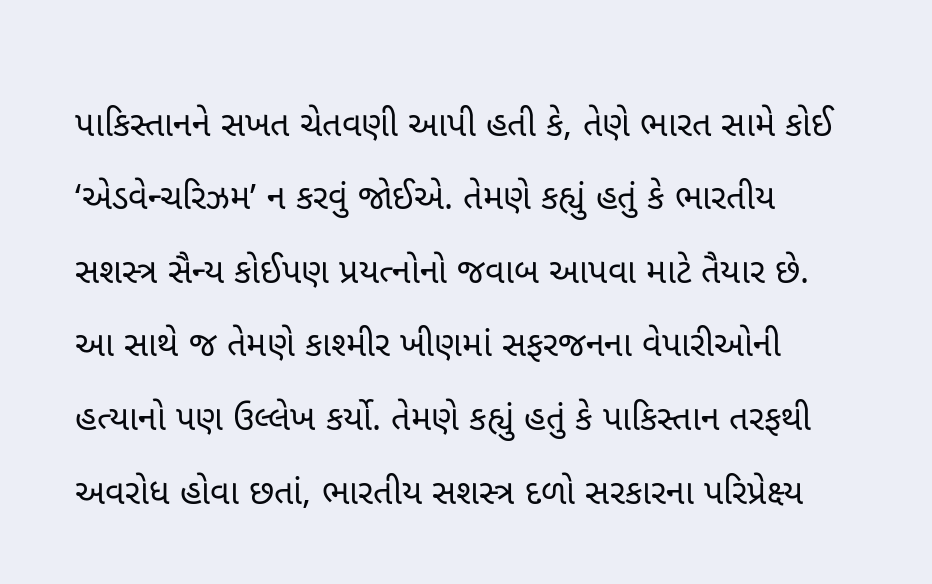પાકિસ્તાનને સખત ચેતવણી આપી હતી કે, તેણે ભારત સામે કોઈ ‘એડવેન્ચરિઝમ’ ન કરવું જોઈએ. તેમણે કહ્યું હતું કે ભારતીય સશસ્ત્ર સૈન્ય કોઈપણ પ્રયત્નોનો જવાબ આપવા માટે તૈયાર છે. આ સાથે જ તેમણે કાશ્મીર ખીણમાં સફરજનના વેપારીઓની હત્યાનો પણ ઉલ્લેખ કર્યો. તેમણે કહ્યું હતું કે પાકિસ્તાન તરફથી અવરોધ હોવા છતાં, ભારતીય સશસ્ત્ર દળો સરકારના પરિપ્રેક્ષ્ય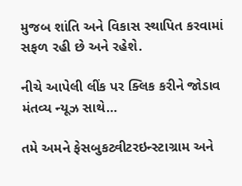મુજબ શાંતિ અને વિકાસ સ્થાપિત કરવામાં સફળ રહી છે અને રહેશે.

નીચે આપેલી લીંક પર ક્લિક કરીને જોડાવ મંતવ્ય ન્યૂઝ સાથે…

તમે અમને ફેસબુકટ્વીટરઇન્સ્ટાગ્રામ અને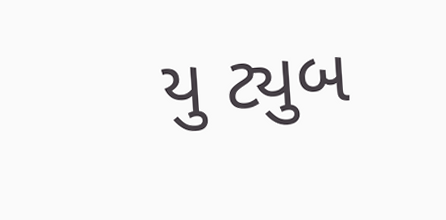યુ ટ્યુબ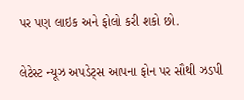પર પણ લાઇક અને ફોલો કરી શકો છો.

લેટેસ્ટ ન્યૂઝ અપડેટ્સ આપના ફોન પર સૌથી ઝડપી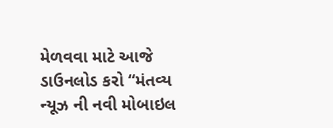મેળવવા માટે આજે ડાઉનલોડ કરો “મંતવ્ય ન્યૂઝ ની નવી મોબાઇલ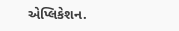એપ્લિકેશન.